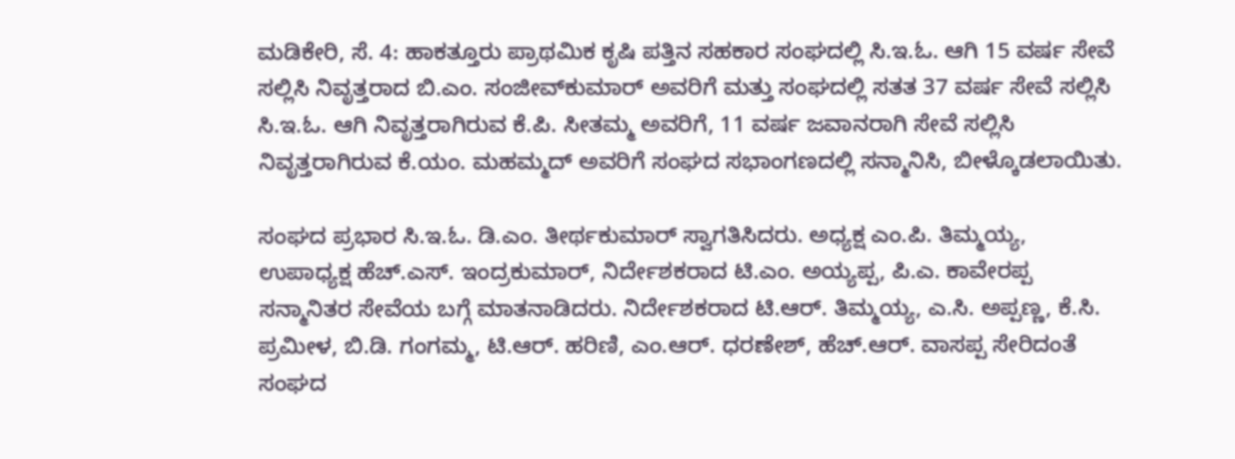ಮಡಿಕೇರಿ, ಸೆ. 4: ಹಾಕತ್ತೂರು ಪ್ರಾಥಮಿಕ ಕೃಷಿ ಪತ್ತಿನ ಸಹಕಾರ ಸಂಘದಲ್ಲಿ ಸಿ.ಇ.ಓ. ಆಗಿ 15 ವರ್ಷ ಸೇವೆ ಸಲ್ಲಿಸಿ ನಿವೃತ್ತರಾದ ಬಿ.ಎಂ. ಸಂಜೀವ್‍ಕುಮಾರ್ ಅವರಿಗೆ ಮತ್ತು ಸಂಘದಲ್ಲಿ ಸತತ 37 ವರ್ಷ ಸೇವೆ ಸಲ್ಲಿಸಿ ಸಿ.ಇ.ಓ. ಆಗಿ ನಿವೃತ್ತರಾಗಿರುವ ಕೆ.ಪಿ. ಸೀತಮ್ಮ ಅವರಿಗೆ, 11 ವರ್ಷ ಜವಾನರಾಗಿ ಸೇವೆ ಸಲ್ಲಿಸಿ ನಿವೃತ್ತರಾಗಿರುವ ಕೆ.ಯಂ. ಮಹಮ್ಮದ್ ಅವರಿಗೆ ಸಂಘದ ಸಭಾಂಗಣದಲ್ಲಿ ಸನ್ಮಾನಿಸಿ, ಬೀಳ್ಕೊಡಲಾಯಿತು.

ಸಂಘದ ಪ್ರಭಾರ ಸಿ.ಇ.ಓ. ಡಿ.ಎಂ. ತೀರ್ಥಕುಮಾರ್ ಸ್ವಾಗತಿಸಿದರು. ಅಧ್ಯಕ್ಷ ಎಂ.ಪಿ. ತಿಮ್ಮಯ್ಯ, ಉಪಾಧ್ಯಕ್ಷ ಹೆಚ್.ಎಸ್. ಇಂದ್ರಕುಮಾರ್, ನಿರ್ದೇಶಕರಾದ ಟಿ.ಎಂ. ಅಯ್ಯಪ್ಪ, ಪಿ.ಎ. ಕಾವೇರಪ್ಪ ಸನ್ಮಾನಿತರ ಸೇವೆಯ ಬಗ್ಗೆ ಮಾತನಾಡಿದರು. ನಿರ್ದೇಶಕರಾದ ಟಿ.ಆರ್. ತಿಮ್ಮಯ್ಯ, ಎ.ಸಿ. ಅಪ್ಪಣ್ಣ, ಕೆ.ಸಿ. ಪ್ರಮೀಳ, ಬಿ.ಡಿ. ಗಂಗಮ್ಮ, ಟಿ.ಆರ್. ಹರಿಣಿ, ಎಂ.ಆರ್. ಧರಣೇಶ್, ಹೆಚ್.ಆರ್. ವಾಸಪ್ಪ ಸೇರಿದಂತೆ ಸಂಘದ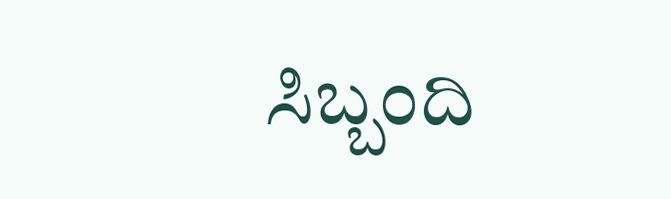ಸಿಬ್ಬಂದಿ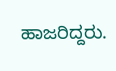ಹಾಜರಿದ್ದರು.